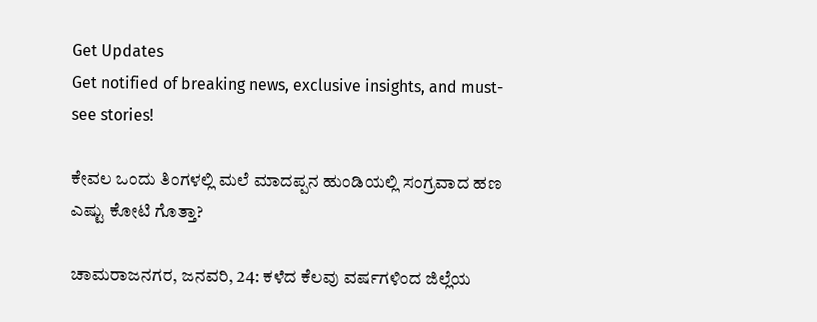Get Updates
Get notified of breaking news, exclusive insights, and must-see stories!

ಕೇವಲ ಒಂದು ತಿಂಗಳಲ್ಲಿ ಮಲೆ ಮಾದಪ್ಪನ ಹುಂಡಿಯಲ್ಲಿ ಸಂಗ್ರವಾದ ಹಣ ಎಷ್ಟು ಕೋಟಿ ಗೊತ್ತಾ?

ಚಾಮರಾಜನಗರ, ಜನವರಿ, 24: ಕಳೆದ ಕೆಲವು ವರ್ಷಗಳಿಂದ ಜಿಲ್ಲೆಯ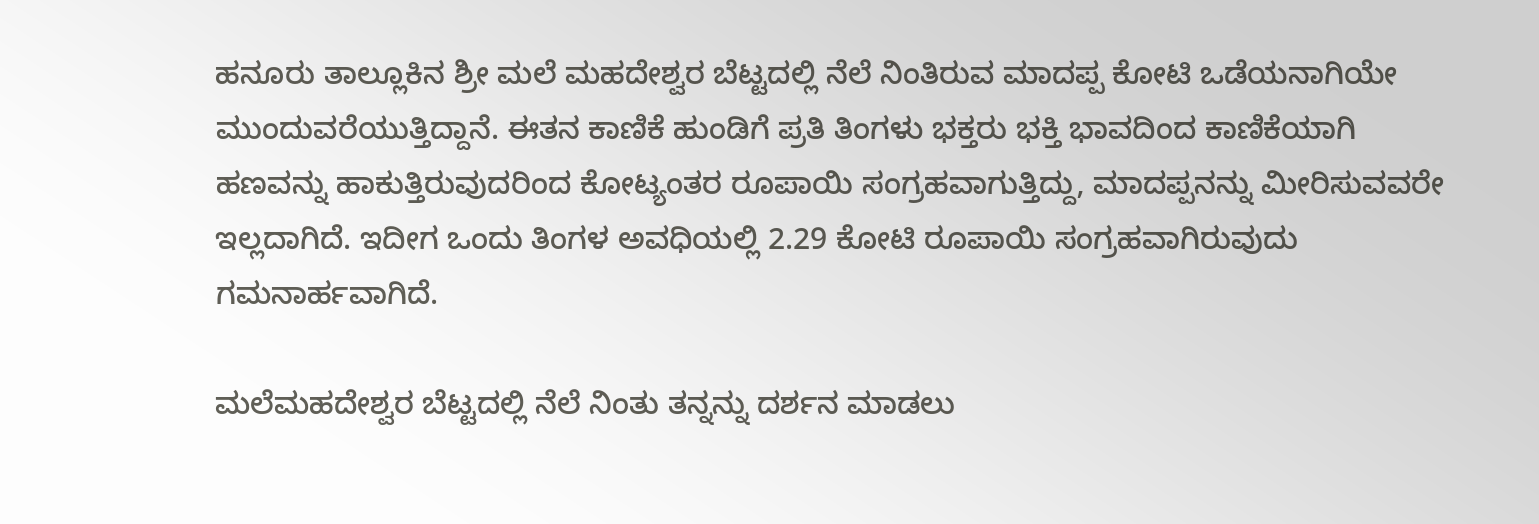ಹನೂರು ತಾಲ್ಲೂಕಿನ ಶ್ರೀ ಮಲೆ ಮಹದೇಶ್ವರ ಬೆಟ್ಟದಲ್ಲಿ ನೆಲೆ ನಿಂತಿರುವ ಮಾದಪ್ಪ ಕೋಟಿ ಒಡೆಯನಾಗಿಯೇ ಮುಂದುವರೆಯುತ್ತಿದ್ದಾನೆ. ಈತನ ಕಾಣಿಕೆ ಹುಂಡಿಗೆ ಪ್ರತಿ ತಿಂಗಳು ಭಕ್ತರು ಭಕ್ತಿ ಭಾವದಿಂದ ಕಾಣಿಕೆಯಾಗಿ ಹಣವನ್ನು ಹಾಕುತ್ತಿರುವುದರಿಂದ ಕೋಟ್ಯಂತರ ರೂಪಾಯಿ ಸಂಗ್ರಹವಾಗುತ್ತಿದ್ದು, ಮಾದಪ್ಪನನ್ನು ಮೀರಿಸುವವರೇ ಇಲ್ಲದಾಗಿದೆ. ಇದೀಗ ಒಂದು ತಿಂಗಳ ಅವಧಿಯಲ್ಲಿ 2.29 ಕೋಟಿ ರೂಪಾಯಿ ಸಂಗ್ರಹವಾಗಿರುವುದು ಗಮನಾರ್ಹವಾಗಿದೆ.

ಮಲೆಮಹದೇಶ್ವರ ಬೆಟ್ಟದಲ್ಲಿ ನೆಲೆ ನಿಂತು ತನ್ನನ್ನು ದರ್ಶನ ಮಾಡಲು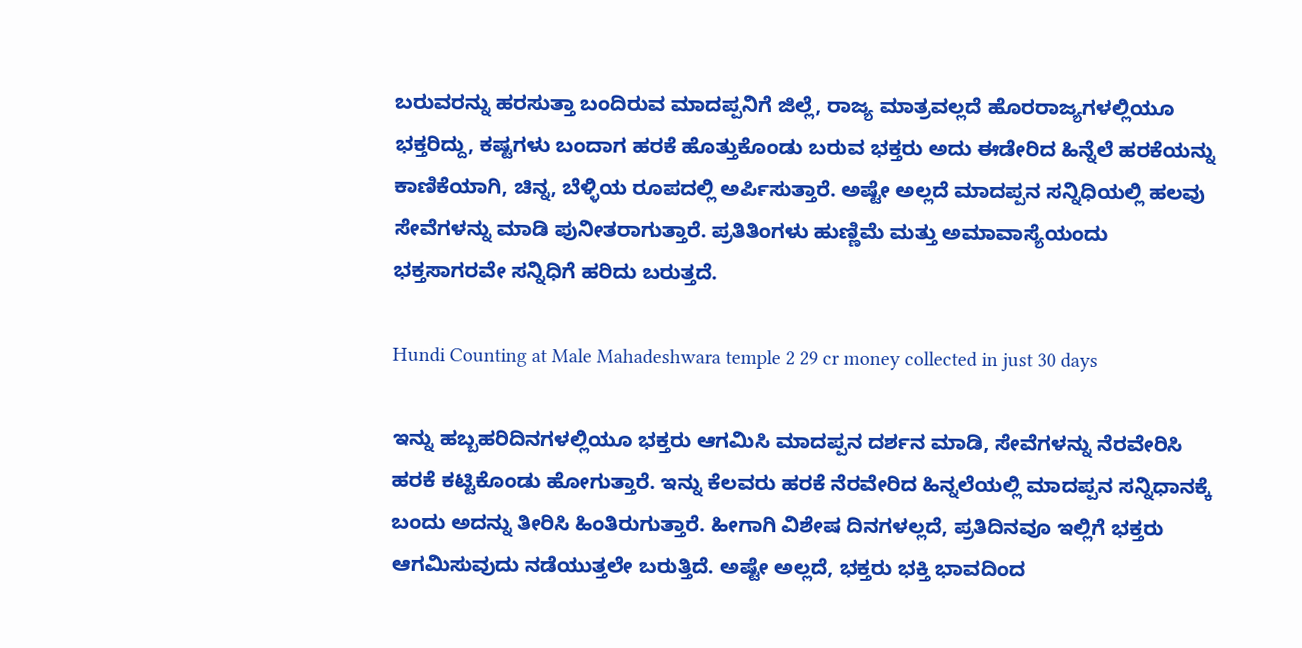ಬರುವರನ್ನು ಹರಸುತ್ತಾ ಬಂದಿರುವ ಮಾದಪ್ಪನಿಗೆ ಜಿಲ್ಲೆ, ರಾಜ್ಯ ಮಾತ್ರವಲ್ಲದೆ ಹೊರರಾಜ್ಯಗಳಲ್ಲಿಯೂ ಭಕ್ತರಿದ್ದು, ಕಷ್ಟಗಳು ಬಂದಾಗ ಹರಕೆ ಹೊತ್ತುಕೊಂಡು ಬರುವ ಭಕ್ತರು ಅದು ಈಡೇರಿದ ಹಿನ್ನೆಲೆ ಹರಕೆಯನ್ನು ಕಾಣಿಕೆಯಾಗಿ, ಚಿನ್ನ, ಬೆಳ್ಳಿಯ ರೂಪದಲ್ಲಿ ಅರ್ಪಿಸುತ್ತಾರೆ. ಅಷ್ಟೇ ಅಲ್ಲದೆ ಮಾದಪ್ಪನ ಸನ್ನಿಧಿಯಲ್ಲಿ ಹಲವು ಸೇವೆಗಳನ್ನು ಮಾಡಿ ಪುನೀತರಾಗುತ್ತಾರೆ. ಪ್ರತಿತಿಂಗಳು ಹುಣ್ಣಿಮೆ ಮತ್ತು ಅಮಾವಾಸ್ಯೆಯಂದು ಭಕ್ತಸಾಗರವೇ ಸನ್ನಿಧಿಗೆ ಹರಿದು ಬರುತ್ತದೆ.

Hundi Counting at Male Mahadeshwara temple 2 29 cr money collected in just 30 days

ಇನ್ನು ಹಬ್ಬಹರಿದಿನಗಳಲ್ಲಿಯೂ ಭಕ್ತರು ಆಗಮಿಸಿ ಮಾದಪ್ಪನ ದರ್ಶನ ಮಾಡಿ, ಸೇವೆಗಳನ್ನು ನೆರವೇರಿಸಿ ಹರಕೆ ಕಟ್ಟಿಕೊಂಡು ಹೋಗುತ್ತಾರೆ. ಇನ್ನು ಕೆಲವರು ಹರಕೆ ನೆರವೇರಿದ ಹಿನ್ನಲೆಯಲ್ಲಿ ಮಾದಪ್ಪನ ಸನ್ನಿಧಾನಕ್ಕೆ ಬಂದು ಅದನ್ನು ತೀರಿಸಿ ಹಿಂತಿರುಗುತ್ತಾರೆ. ಹೀಗಾಗಿ ವಿಶೇಷ ದಿನಗಳಲ್ಲದೆ, ಪ್ರತಿದಿನವೂ ಇಲ್ಲಿಗೆ ಭಕ್ತರು ಆಗಮಿಸುವುದು ನಡೆಯುತ್ತಲೇ ಬರುತ್ತಿದೆ. ಅಷ್ಟೇ ಅಲ್ಲದೆ, ಭಕ್ತರು ಭಕ್ತಿ ಭಾವದಿಂದ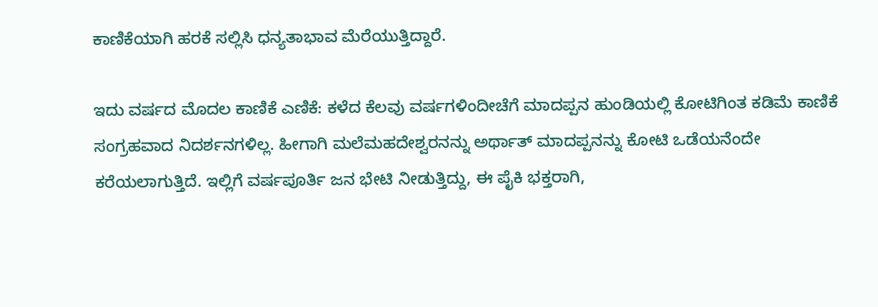ಕಾಣಿಕೆಯಾಗಿ ಹರಕೆ ಸಲ್ಲಿಸಿ ಧನ್ಯತಾಭಾವ ಮೆರೆಯುತ್ತಿದ್ದಾರೆ.

ಇದು ವರ್ಷದ ಮೊದಲ ಕಾಣಿಕೆ ಎಣಿಕೆ: ಕಳೆದ ಕೆಲವು ವರ್ಷಗಳಿಂದೀಚೆಗೆ ಮಾದಪ್ಪನ ಹುಂಡಿಯಲ್ಲಿ ಕೋಟಿಗಿಂತ ಕಡಿಮೆ ಕಾಣಿಕೆ ಸಂಗ್ರಹವಾದ ನಿದರ್ಶನಗಳಿಲ್ಲ. ಹೀಗಾಗಿ ಮಲೆಮಹದೇಶ್ವರನನ್ನು ಅರ್ಥಾತ್ ಮಾದಪ್ಪನನ್ನು ಕೋಟಿ ಒಡೆಯನೆಂದೇ ಕರೆಯಲಾಗುತ್ತಿದೆ. ಇಲ್ಲಿಗೆ ವರ್ಷಪೂರ್ತಿ ಜನ ಭೇಟಿ ನೀಡುತ್ತಿದ್ದು, ಈ ಪೈಕಿ ಭಕ್ತರಾಗಿ,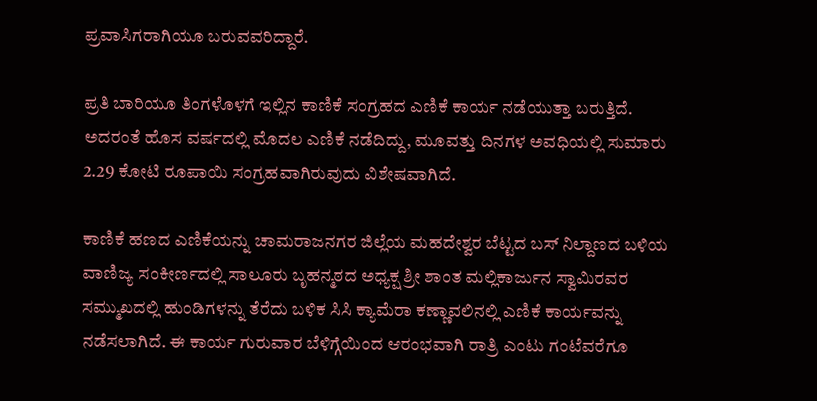ಪ್ರವಾಸಿಗರಾಗಿಯೂ ಬರುವವರಿದ್ದಾರೆ.

ಪ್ರತಿ ಬಾರಿಯೂ ತಿಂಗಳೊಳಗೆ ಇಲ್ಲಿನ ಕಾಣಿಕೆ ಸಂಗ್ರಹದ ಎಣಿಕೆ ಕಾರ್ಯ ನಡೆಯುತ್ತಾ ಬರುತ್ತಿದೆ. ಅದರಂತೆ ಹೊಸ ವರ್ಷದಲ್ಲಿ ಮೊದಲ ಎಣಿಕೆ ನಡೆದಿದ್ದು, ಮೂವತ್ತು ದಿನಗಳ ಅವಧಿಯಲ್ಲಿ ಸುಮಾರು 2.29 ಕೋಟಿ ರೂಪಾಯಿ ಸಂಗ್ರಹವಾಗಿರುವುದು ವಿಶೇಷವಾಗಿದೆ.

ಕಾಣಿಕೆ ಹಣದ ಎಣಿಕೆಯನ್ನು ಚಾಮರಾಜನಗರ ಜಿಲ್ಲೆಯ ಮಹದೇಶ್ವರ ಬೆಟ್ಟದ ಬಸ್ ನಿಲ್ದಾಣದ ಬಳಿಯ ವಾಣಿಜ್ಯ ಸಂಕೀರ್ಣದಲ್ಲಿ ಸಾಲೂರು ಬೃಹನ್ಮಠದ ಅಧ್ಯಕ್ಷ ಶ್ರೀ ಶಾಂತ ಮಲ್ಲಿಕಾರ್ಜುನ ಸ್ವಾಮಿರವರ ಸಮ್ಮುಖದಲ್ಲಿ ಹುಂಡಿಗಳನ್ನು ತೆರೆದು ಬಳಿಕ ಸಿಸಿ ಕ್ಯಾಮೆರಾ ಕಣ್ಣಾವಲಿನಲ್ಲಿ ಎಣಿಕೆ ಕಾರ್ಯವನ್ನು ನಡೆಸಲಾಗಿದೆ. ಈ ಕಾರ್ಯ ಗುರುವಾರ ಬೆಳಿಗ್ಗೆಯಿಂದ ಆರಂಭವಾಗಿ ರಾತ್ರಿ ಎಂಟು ಗಂಟೆವರೆಗೂ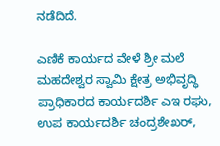ನಡೆದಿದೆ.

ಎಣಿಕೆ ಕಾರ್ಯದ ವೇಳೆ ಶ್ರೀ ಮಲೆ ಮಹದೇಶ್ವರ ಸ್ವಾಮಿ ಕ್ಷೇತ್ರ ಅಭಿವೃದ್ಧಿ ಪ್ರಾಧಿಕಾರದ ಕಾರ್ಯದರ್ಶಿ ಎಇ ರಘು, ಉಪ ಕಾರ್ಯದರ್ಶಿ ಚಂದ್ರಶೇಖರ್,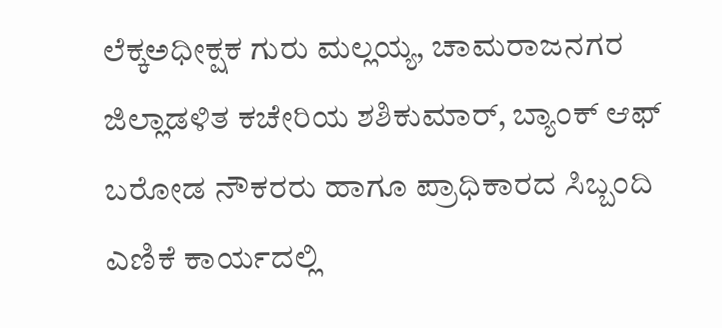ಲೆಕ್ಕಅಧೀಕ್ಷಕ ಗುರು ಮಲ್ಲಯ್ಯ, ಚಾಮರಾಜನಗರ ಜಿಲ್ಲಾಡಳಿತ ಕಚೇರಿಯ ಶಶಿಕುಮಾರ್, ಬ್ಯಾಂಕ್ ಆಫ್ ಬರೋಡ ನೌಕರರು ಹಾಗೂ ಪ್ರಾಧಿಕಾರದ ಸಿಬ್ಬಂದಿ ಎಣಿಕೆ ಕಾರ್ಯದಲ್ಲಿ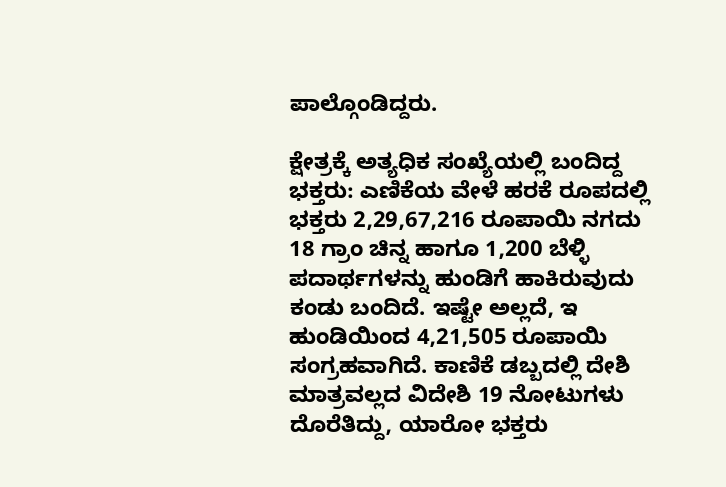ಪಾಲ್ಗೊಂಡಿದ್ದರು.

ಕ್ಷೇತ್ರಕ್ಕೆ ಅತ್ಯಧಿಕ ಸಂಖ್ಯೆಯಲ್ಲಿ ಬಂದಿದ್ದ ಭಕ್ತರು: ಎಣಿಕೆಯ ವೇಳೆ ಹರಕೆ ರೂಪದಲ್ಲಿ ಭಕ್ತರು 2,29,67,216 ರೂಪಾಯಿ ನಗದು 18 ಗ್ರಾಂ ಚಿನ್ನ ಹಾಗೂ 1,200 ಬೆಳ್ಳಿ ಪದಾರ್ಥಗಳನ್ನು ಹುಂಡಿಗೆ ಹಾಕಿರುವುದು ಕಂಡು ಬಂದಿದೆ. ಇಷ್ಟೇ ಅಲ್ಲದೆ, ಇ ಹುಂಡಿಯಿಂದ 4,21,505 ರೂಪಾಯಿ ಸಂಗ್ರಹವಾಗಿದೆ. ಕಾಣಿಕೆ ಡಬ್ಬದಲ್ಲಿ ದೇಶಿ ಮಾತ್ರವಲ್ಲದ ವಿದೇಶಿ 19 ನೋಟುಗಳು ದೊರೆತಿದ್ದು, ಯಾರೋ ಭಕ್ತರು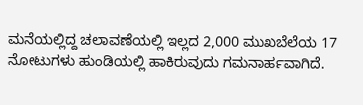ಮನೆಯಲ್ಲಿದ್ದ ಚಲಾವಣೆಯಲ್ಲಿ ಇಲ್ಲದ 2,000 ಮುಖಬೆಲೆಯ 17 ನೋಟುಗಳು ಹುಂಡಿಯಲ್ಲಿ ಹಾಕಿರುವುದು ಗಮನಾರ್ಹವಾಗಿದೆ.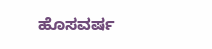ಹೊಸವರ್ಷ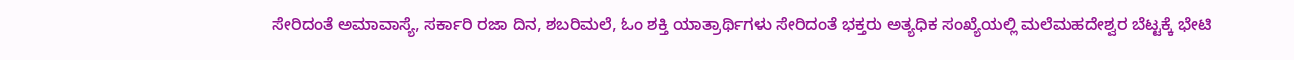ಸೇರಿದಂತೆ ಅಮಾವಾಸ್ಯೆ, ಸರ್ಕಾರಿ ರಜಾ ದಿನ, ಶಬರಿಮಲೆ, ಓಂ ಶಕ್ತಿ ಯಾತ್ರಾರ್ಥಿಗಳು ಸೇರಿದಂತೆ ಭಕ್ತರು ಅತ್ಯಧಿಕ ಸಂಖ್ಯೆಯಲ್ಲಿ ಮಲೆಮಹದೇಶ್ವರ ಬೆಟ್ಟಕ್ಕೆ ಭೇಟಿ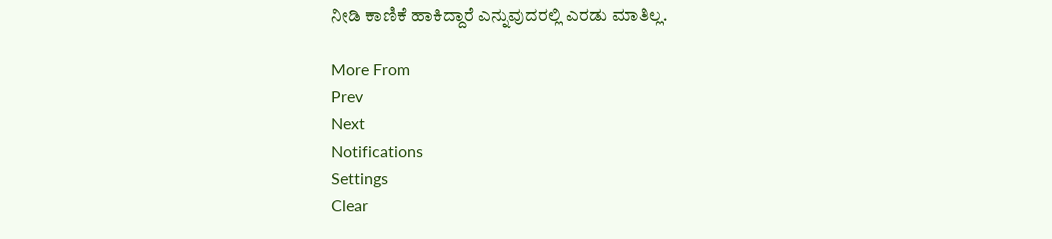ನೀಡಿ ಕಾಣಿಕೆ ಹಾಕಿದ್ದಾರೆ ಎನ್ನುವುದರಲ್ಲಿ ಎರಡು ಮಾತಿಲ್ಲ.

More From
Prev
Next
Notifications
Settings
Clear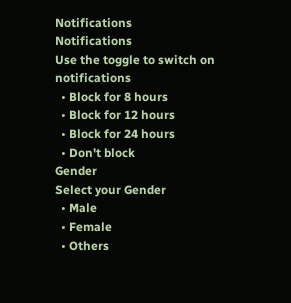Notifications
Notifications
Use the toggle to switch on notifications
  • Block for 8 hours
  • Block for 12 hours
  • Block for 24 hours
  • Don't block
Gender
Select your Gender
  • Male
  • Female
  • Others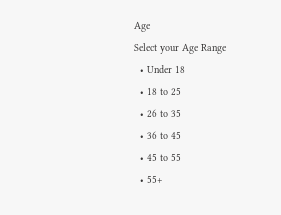Age
Select your Age Range
  • Under 18
  • 18 to 25
  • 26 to 35
  • 36 to 45
  • 45 to 55
  • 55+